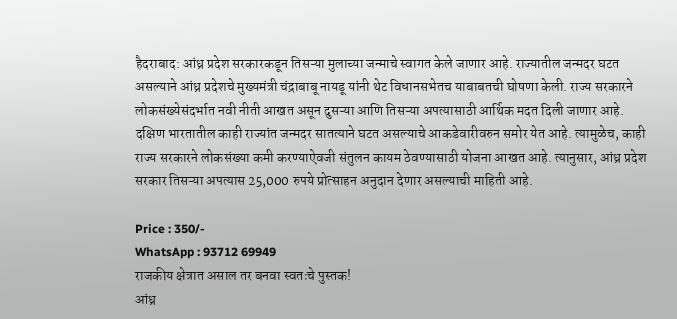हैदराबाद: आंध्र प्रदेश सरकारकडून तिसऱ्या मुलाच्या जन्माचे स्वागत केले जाणार आहे. राज्यातील जन्मदर घटत असल्याने आंध्र प्रदेशचे मुख्यमंत्री चंद्राबाबू नायडू यांनी थेट विधानसभेतच याबाबतची घोषणा केली. राज्य सरकारने लोकसंख्येसंदर्भात नवी नीती आखत असून दुसऱ्या आणि तिसऱ्या अपत्यासाठी आर्थिक मदत दिली जाणार आहे.
दक्षिण भारतातील काही राज्यांत जन्मदर सातत्याने घटत असल्याचे आकडेवारीवरुन समोर येत आहे. त्यामुळेच, काही राज्य सरकारने लोकसंख्या कमी करण्याऐवजी संतुलन कायम ठेवण्यासाठी योजना आखत आहे. त्यानुसार, आंध्र प्रदेश सरकार तिसऱ्या अपत्यास 25,000 रुपये प्रोत्साहन अनुदान देणार असल्याची माहिती आहे.

Price : 350/-
WhatsApp : 93712 69949
राजकीय क्षेत्रात असाल तर बनवा स्वतःचे पुस्तक!
आंध्र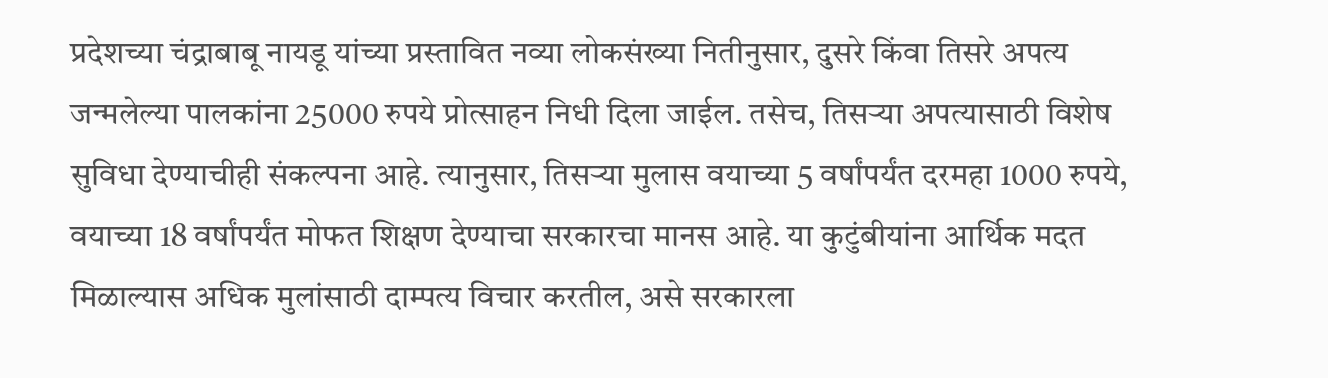प्रदेशच्या चंद्राबाबू नायडू यांच्या प्रस्तावित नव्या लोकसंख्या नितीनुसार, दुसरे किंवा तिसरे अपत्य जन्मलेल्या पालकांना 25000 रुपये प्रोत्साहन निधी दिला जाईल. तसेच, तिसऱ्या अपत्यासाठी विशेष सुविधा देण्याचीही संकल्पना आहे. त्यानुसार, तिसऱ्या मुलास वयाच्या 5 वर्षांपर्यंत दरमहा 1000 रुपये, वयाच्या 18 वर्षांपर्यंत मोफत शिक्षण देण्याचा सरकारचा मानस आहे. या कुटुंबीयांना आर्थिक मदत मिळाल्यास अधिक मुलांसाठी दाम्पत्य विचार करतील, असे सरकारला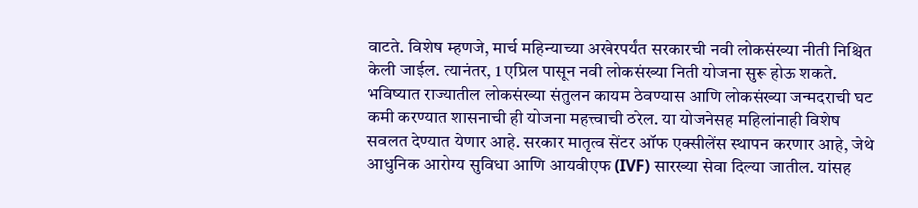वाटते. विशेष म्हणजे, मार्च महिन्याच्या अखेरपर्यंत सरकारची नवी लोकसंख्या नीती निश्चित केली जाईल. त्यानंतर, 1 एप्रिल पासून नवी लोकसंख्या निती योजना सुरू होऊ शकते.
भविष्यात राज्यातील लोकसंख्या संतुलन कायम ठेवण्यास आणि लोकसंख्या जन्मदराची घट कमी करण्यात शासनाची ही योजना महत्त्वाची ठरेल. या योजनेसह महिलांनाही विशेष सवलत देण्यात येणार आहे. सरकार मातृत्व सेंटर ऑफ एक्सीलेंस स्थापन करणार आहे, जेथे आधुनिक आरोग्य सुविधा आणि आयवीएफ (IVF) सारख्या सेवा दिल्या जातील. यांसह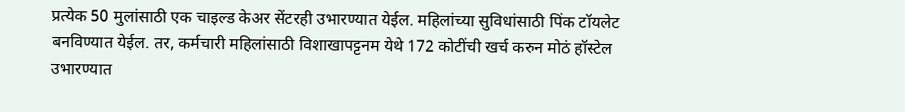प्रत्येक 50 मुलांसाठी एक चाइल्ड केअर सेंटरही उभारण्यात येईल. महिलांच्या सुविधांसाठी पिंक टॉयलेट बनविण्यात येईल. तर, कर्मचारी महिलांसाठी विशाखापट्टनम येथे 172 कोटींची खर्च करुन मोठं हॉस्टेल उभारण्यात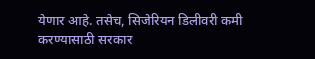येणार आहे. तसेच, सिजेरियन डिलीवरी कमी करण्यासाठी सरकार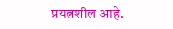प्रयत्नशील आहे.